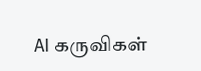AI கருவிகள்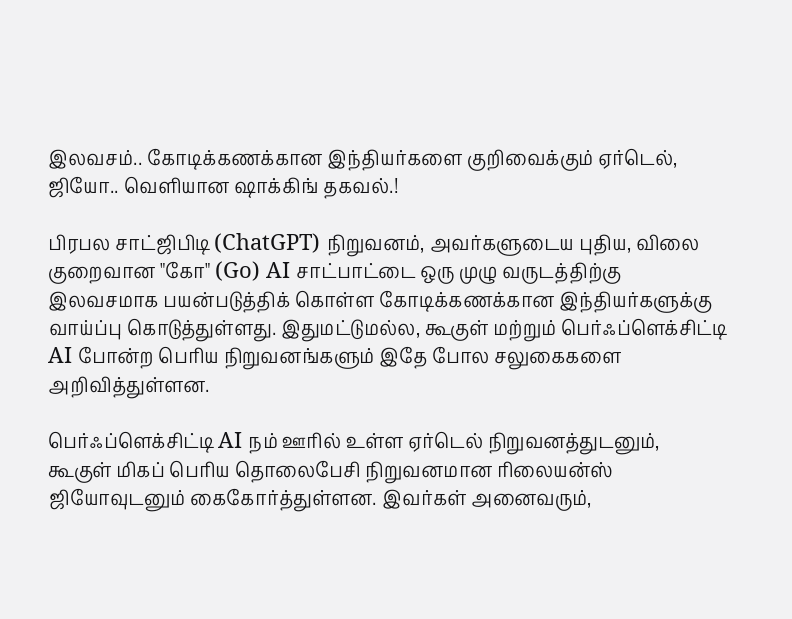இலவசம்.. கோடிக்கணக்கான இந்தியர்களை குறிவைக்கும் ஏர்டெல், ஜியோ.. வெளியான ஷாக்கிங் தகவல்.!

பிரபல சாட்ஜிபிடி (ChatGPT) நிறுவனம், அவர்களுடைய புதிய, விலை குறைவான "கோ" (Go) AI சாட்பாட்டை ஒரு முழு வருடத்திற்கு இலவசமாக பயன்படுத்திக் கொள்ள கோடிக்கணக்கான இந்தியர்களுக்கு வாய்ப்பு கொடுத்துள்ளது. இதுமட்டுமல்ல, கூகுள் மற்றும் பெர்ஃப்ளெக்சிட்டி AI போன்ற பெரிய நிறுவனங்களும் இதே போல சலுகைகளை அறிவித்துள்ளன.

பெர்ஃப்ளெக்சிட்டி AI நம் ஊரில் உள்ள ஏர்டெல் நிறுவனத்துடனும், கூகுள் மிகப் பெரிய தொலைபேசி நிறுவனமான ரிலையன்ஸ் ஜியோவுடனும் கைகோர்த்துள்ளன. இவர்கள் அனைவரும்,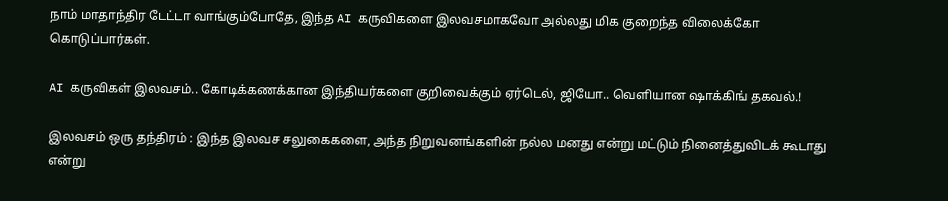நாம் மாதாந்திர டேட்டா வாங்கும்போதே, இந்த AI கருவிகளை இலவசமாகவோ அல்லது மிக குறைந்த விலைக்கோ கொடுப்பார்கள்.

AI கருவிகள் இலவசம்.. கோடிக்கணக்கான இந்தியர்களை குறிவைக்கும் ஏர்டெல், ஜியோ.. வெளியான ஷாக்கிங் தகவல்.!

இலவசம் ஒரு தந்திரம் : இந்த இலவச சலுகைகளை, அந்த நிறுவனங்களின் நல்ல மனது என்று மட்டும் நினைத்துவிடக் கூடாது என்று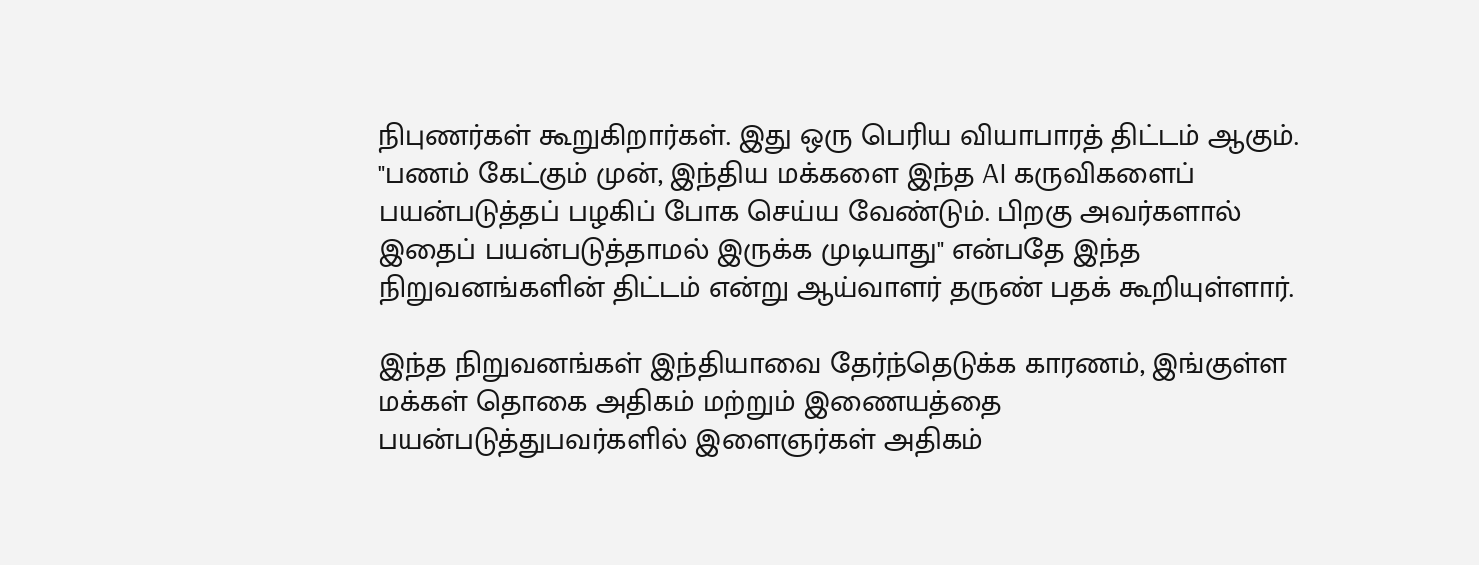நிபுணர்கள் கூறுகிறார்கள். இது ஒரு பெரிய வியாபாரத் திட்டம் ஆகும். "பணம் கேட்கும் முன், இந்திய மக்களை இந்த AI கருவிகளைப் பயன்படுத்தப் பழகிப் போக செய்ய வேண்டும். பிறகு அவர்களால் இதைப் பயன்படுத்தாமல் இருக்க முடியாது" என்பதே இந்த நிறுவனங்களின் திட்டம் என்று ஆய்வாளர் தருண் பதக் கூறியுள்ளார்.

இந்த நிறுவனங்கள் இந்தியாவை தேர்ந்தெடுக்க காரணம், இங்குள்ள மக்கள் தொகை அதிகம் மற்றும் இணையத்தை பயன்படுத்துபவர்களில் இளைஞர்கள் அதிகம்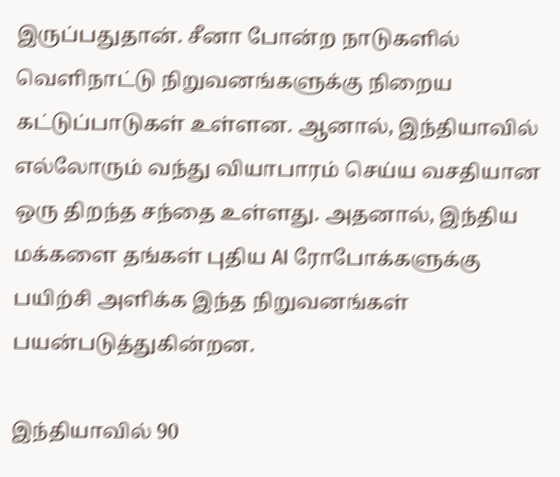இருப்பதுதான். சீனா போன்ற நாடுகளில் வெளிநாட்டு நிறுவனங்களுக்கு நிறைய கட்டுப்பாடுகள் உள்ளன. ஆனால், இந்தியாவில் எல்லோரும் வந்து வியாபாரம் செய்ய வசதியான ஒரு திறந்த சந்தை உள்ளது. அதனால், இந்திய மக்களை தங்கள் புதிய AI ரோபோக்களுக்கு பயிற்சி அளிக்க இந்த நிறுவனங்கள் பயன்படுத்துகின்றன.

இந்தியாவில் 90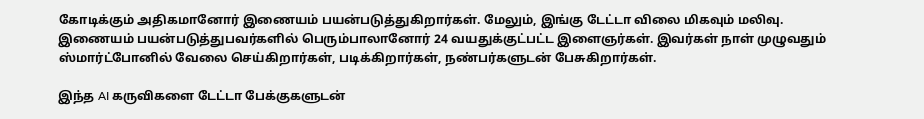கோடிக்கும் அதிகமானோர் இணையம் பயன்படுத்துகிறார்கள். மேலும், இங்கு டேட்டா விலை மிகவும் மலிவு. இணையம் பயன்படுத்துபவர்களில் பெரும்பாலானோர் 24 வயதுக்குட்பட்ட இளைஞர்கள். இவர்கள் நாள் முழுவதும் ஸ்மார்ட்போனில் வேலை செய்கிறார்கள், படிக்கிறார்கள், நண்பர்களுடன் பேசுகிறார்கள்.

இந்த AI கருவிகளை டேட்டா பேக்குகளுடன்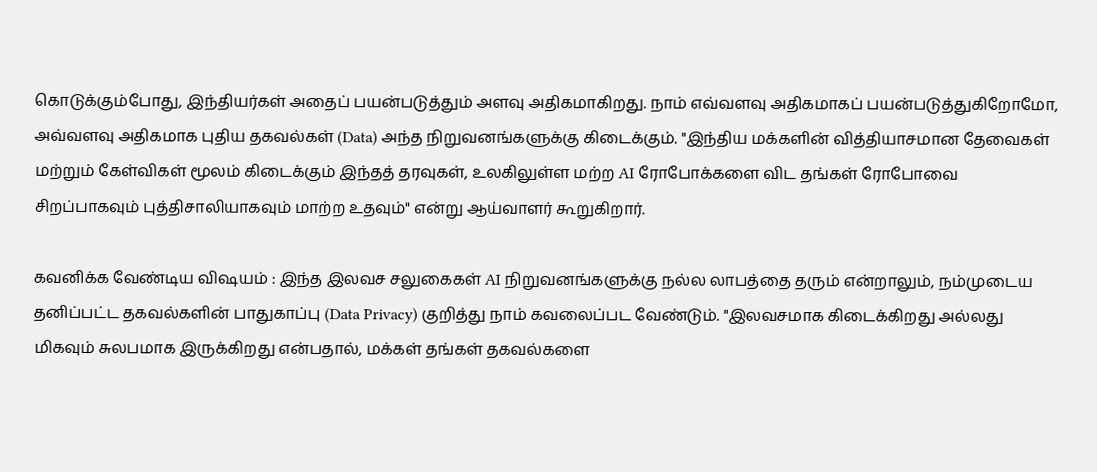கொடுக்கும்போது, இந்தியர்கள் அதைப் பயன்படுத்தும் அளவு அதிகமாகிறது. நாம் எவ்வளவு அதிகமாகப் பயன்படுத்துகிறோமோ, அவ்வளவு அதிகமாக புதிய தகவல்கள் (Data) அந்த நிறுவனங்களுக்கு கிடைக்கும். "இந்திய மக்களின் வித்தியாசமான தேவைகள் மற்றும் கேள்விகள் மூலம் கிடைக்கும் இந்தத் தரவுகள், உலகிலுள்ள மற்ற AI ரோபோக்களை விட தங்கள் ரோபோவை சிறப்பாகவும் புத்திசாலியாகவும் மாற்ற உதவும்" என்று ஆய்வாளர் கூறுகிறார்.

கவனிக்க வேண்டிய விஷயம் : இந்த இலவச சலுகைகள் AI நிறுவனங்களுக்கு நல்ல லாபத்தை தரும் என்றாலும், நம்முடைய தனிப்பட்ட தகவல்களின் பாதுகாப்பு (Data Privacy) குறித்து நாம் கவலைப்பட வேண்டும். "இலவசமாக கிடைக்கிறது அல்லது மிகவும் சுலபமாக இருக்கிறது என்பதால், மக்கள் தங்கள் தகவல்களை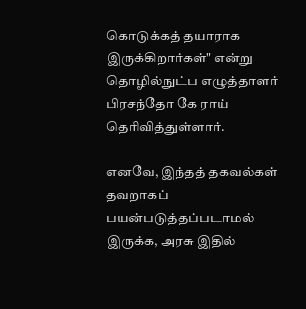கொடுக்கத் தயாராக இருக்கிறார்கள்" என்று தொழில்நுட்ப எழுத்தாளர் பிரசந்தோ கே ராய் தெரிவித்துள்ளார்.

எனவே, இந்தத் தகவல்கள் தவறாகப் பயன்படுத்தப்படாமல் இருக்க, அரசு இதில்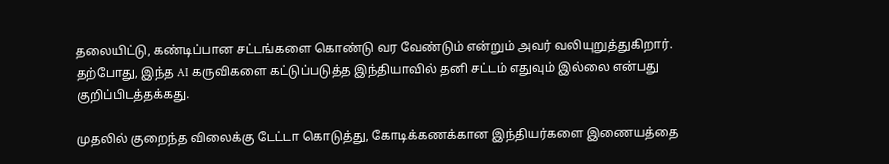தலையிட்டு, கண்டிப்பான சட்டங்களை கொண்டு வர வேண்டும் என்றும் அவர் வலியுறுத்துகிறார். தற்போது, இந்த AI கருவிகளை கட்டுப்படுத்த இந்தியாவில் தனி சட்டம் எதுவும் இல்லை என்பது குறிப்பிடத்தக்கது.

முதலில் குறைந்த விலைக்கு டேட்டா கொடுத்து, கோடிக்கணக்கான இந்தியர்களை இணையத்தை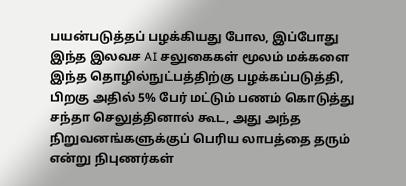பயன்படுத்தப் பழக்கியது போல, இப்போது இந்த இலவச AI சலுகைகள் மூலம் மக்களை இந்த தொழில்நுட்பத்திற்கு பழக்கப்படுத்தி, பிறகு அதில் 5% பேர் மட்டும் பணம் கொடுத்து சந்தா செலுத்தினால் கூட, அது அந்த நிறுவனங்களுக்குப் பெரிய லாபத்தை தரும் என்று நிபுணர்கள்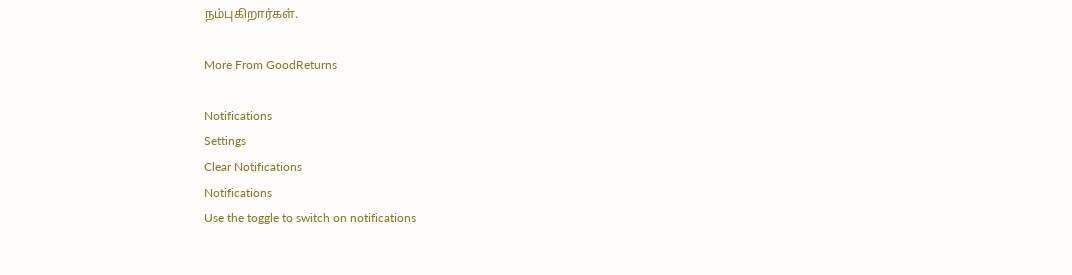நம்புகிறார்கள்.

More From GoodReturns

Notifications
Settings
Clear Notifications
Notifications
Use the toggle to switch on notifications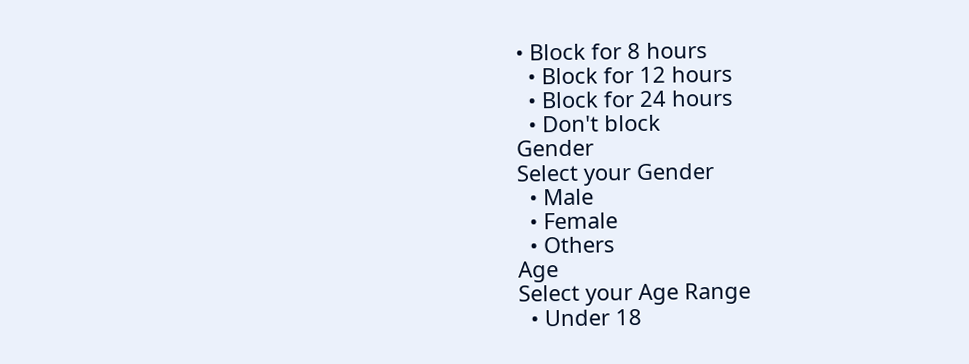• Block for 8 hours
  • Block for 12 hours
  • Block for 24 hours
  • Don't block
Gender
Select your Gender
  • Male
  • Female
  • Others
Age
Select your Age Range
  • Under 18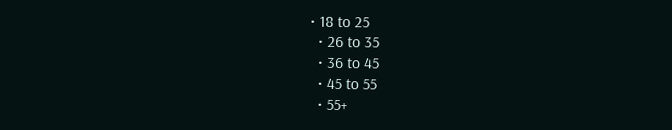• 18 to 25
  • 26 to 35
  • 36 to 45
  • 45 to 55
  • 55+